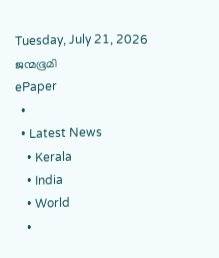Tuesday, July 21, 2026
ജന്മഭൂമി
ePaper
  •
  • Latest News
    • Kerala
    • India
    • World
    •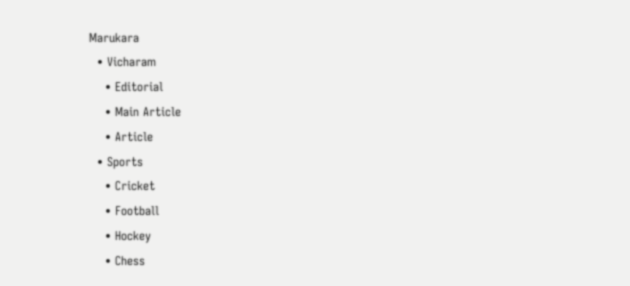Marukara
  • Vicharam
    • Editorial
    • Main Article
    • Article
  • Sports
    • Cricket
    • Football
    • Hockey
    • Chess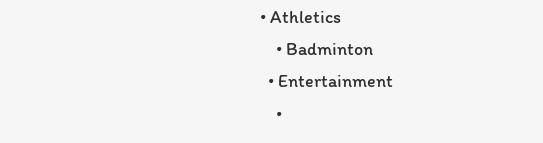• Athletics
    • Badminton
  • Entertainment
    •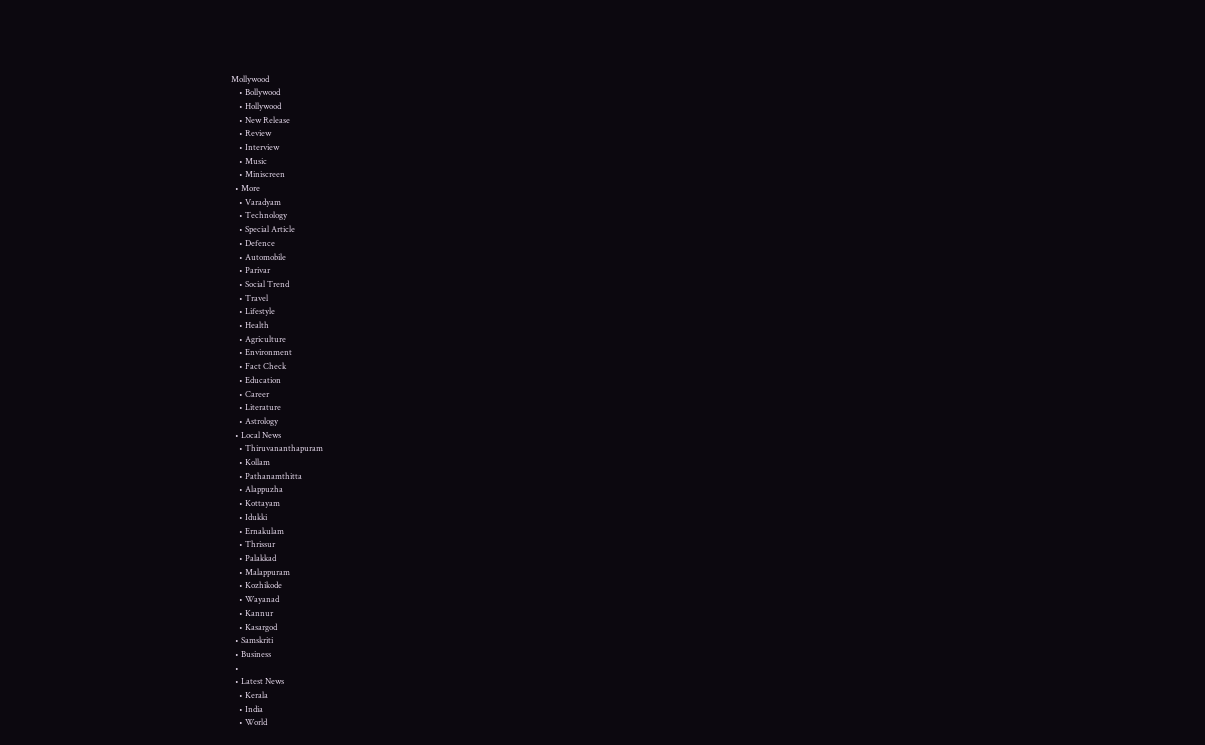Mollywood
    • Bollywood
    • Hollywood
    • New Release
    • Review
    • Interview
    • Music
    • Miniscreen
  • More
    • Varadyam
    • Technology
    • Special Article
    • Defence
    • Automobile
    • Parivar
    • Social Trend
    • Travel
    • Lifestyle
    • Health
    • Agriculture
    • Environment
    • Fact Check
    • Education
    • Career
    • Literature
    • Astrology
  • Local News
    • Thiruvananthapuram
    • Kollam
    • Pathanamthitta
    • Alappuzha
    • Kottayam
    • Idukki
    • Ernakulam
    • Thrissur
    • Palakkad
    • Malappuram
    • Kozhikode
    • Wayanad
    • Kannur
    • Kasargod
  • Samskriti
  • Business
  •
  • Latest News
    • Kerala
    • India
    • World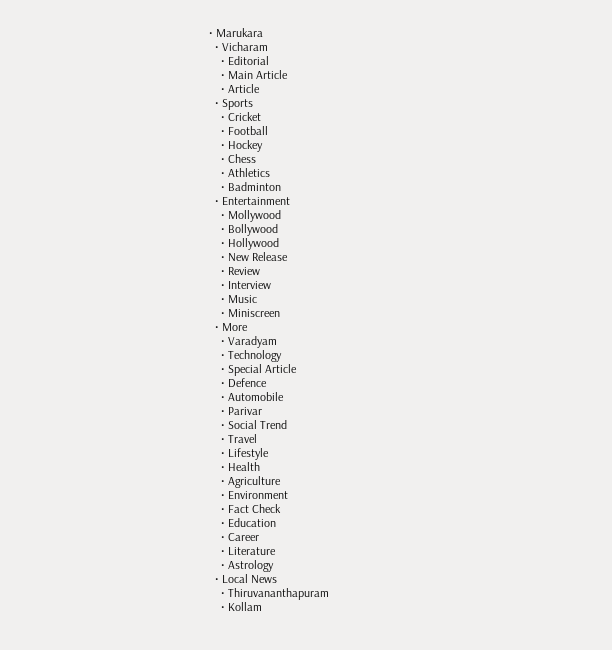• Marukara
  • Vicharam
    • Editorial
    • Main Article
    • Article
  • Sports
    • Cricket
    • Football
    • Hockey
    • Chess
    • Athletics
    • Badminton
  • Entertainment
    • Mollywood
    • Bollywood
    • Hollywood
    • New Release
    • Review
    • Interview
    • Music
    • Miniscreen
  • More
    • Varadyam
    • Technology
    • Special Article
    • Defence
    • Automobile
    • Parivar
    • Social Trend
    • Travel
    • Lifestyle
    • Health
    • Agriculture
    • Environment
    • Fact Check
    • Education
    • Career
    • Literature
    • Astrology
  • Local News
    • Thiruvananthapuram
    • Kollam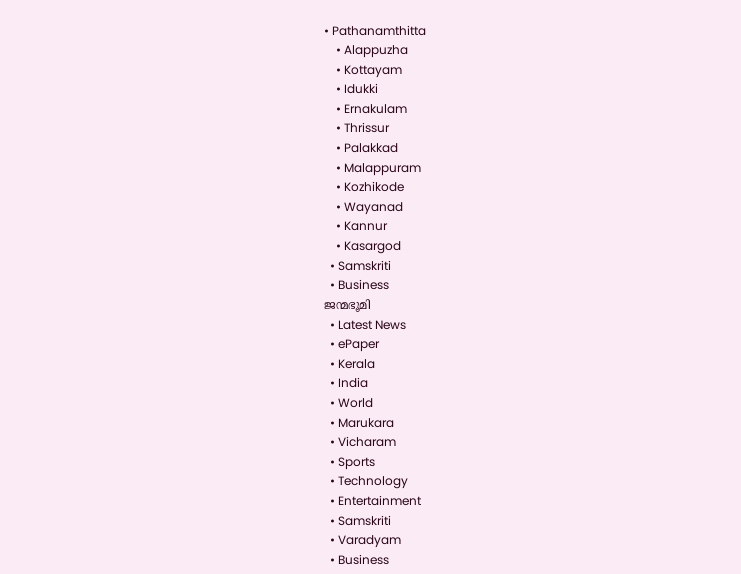• Pathanamthitta
    • Alappuzha
    • Kottayam
    • Idukki
    • Ernakulam
    • Thrissur
    • Palakkad
    • Malappuram
    • Kozhikode
    • Wayanad
    • Kannur
    • Kasargod
  • Samskriti
  • Business
ജന്മഭൂമി
  • Latest News
  • ePaper
  • Kerala
  • India
  • World
  • Marukara
  • Vicharam
  • Sports
  • Technology
  • Entertainment
  • Samskriti
  • Varadyam
  • Business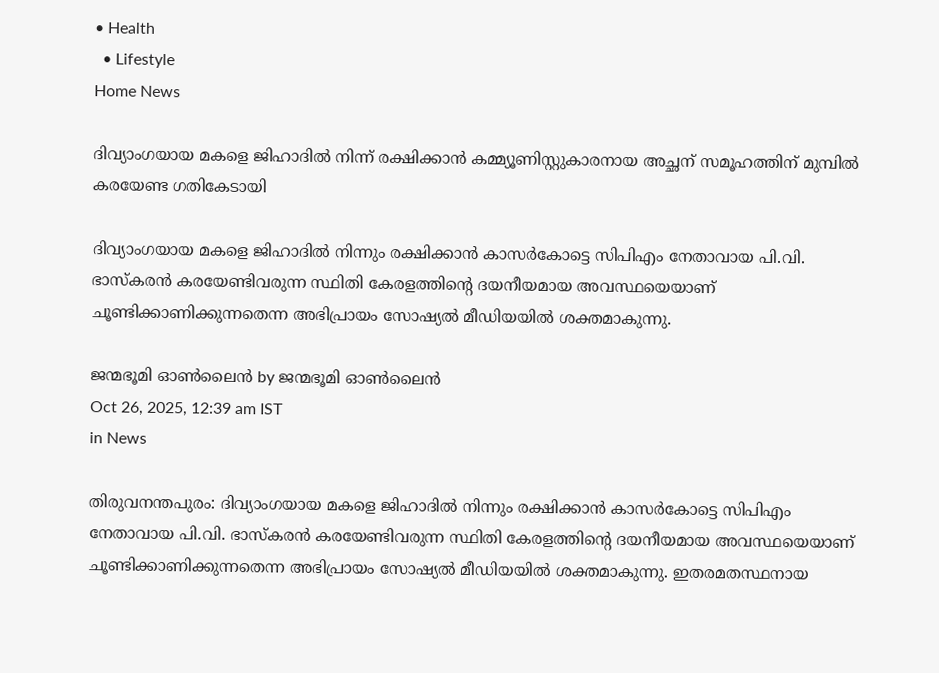• Health
  • Lifestyle
Home News

ദിവ്യാംഗയായ മകളെ ജിഹാദിൽ നിന്ന് രക്ഷിക്കാന്‍ കമ്മ്യൂണിസ്റ്റുകാരനായ അച്ഛന് സമൂഹത്തിന് മുമ്പിൽ കരയേണ്ട ഗതികേടായി

ദിവ്യാംഗയായ മകളെ ജിഹാദില്‍ നിന്നും രക്ഷിക്കാന്‍ കാസര്‍കോട്ടെ സിപിഎം നേതാവായ പി.വി. ഭാസ്കരന്‍ കരയേണ്ടിവരുന്ന സ്ഥിതി കേരളത്തിന്റെ ദയനീയമായ അവസ്ഥയെയാണ് ചൂണ്ടിക്കാണിക്കുന്നതെന്ന അഭിപ്രായം സോഷ്യല്‍ മീഡിയയില്‍ ശക്തമാകുന്നു.

ജന്മഭൂമി ഓണ്‍ലൈന്‍ by ജന്മഭൂമി ഓണ്‍ലൈന്‍
Oct 26, 2025, 12:39 am IST
in News

തിരുവനന്തപുരം: ദിവ്യാംഗയായ മകളെ ജിഹാദില്‍ നിന്നും രക്ഷിക്കാന്‍ കാസര്‍കോട്ടെ സിപിഎം നേതാവായ പി.വി. ഭാസ്കരന്‍ കരയേണ്ടിവരുന്ന സ്ഥിതി കേരളത്തിന്റെ ദയനീയമായ അവസ്ഥയെയാണ് ചൂണ്ടിക്കാണിക്കുന്നതെന്ന അഭിപ്രായം സോഷ്യല്‍ മീഡിയയില്‍ ശക്തമാകുന്നു. ഇതരമതസ്ഥനായ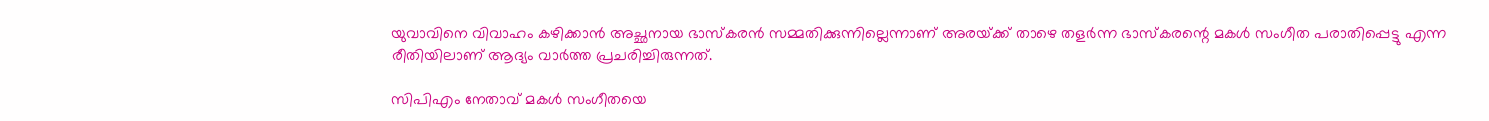യുവാവിനെ വിവാഹം കഴിക്കാന്‍ അച്ഛനായ ഭാസ്കരന്‍ സമ്മതിക്കുന്നില്ലെന്നാണ് അരയ്‌ക്ക് താഴെ തളര്‍ന്ന ഭാസ്കരന്റെ മകള്‍ സംഗീത പരാതിപ്പെട്ടു എന്ന രീതിയിലാണ് ആദ്യം വാര്‍ത്ത പ്രചരിച്ചിരുന്നത്.

സിപിഎം നേതാവ് മകള്‍ സംഗീതയെ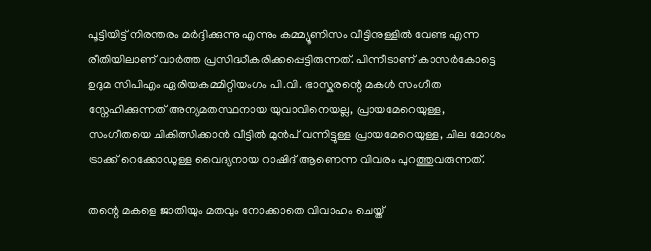പൂട്ടിയിട്ട് നിരന്തരം മര്‍ദ്ദിക്കുന്നു എന്നും കമ്മ്യൂണിസം വീട്ടിനുള്ളില്‍ വേണ്ട എന്ന രീതിയിലാണ് വാര്‍ത്ത പ്രസിദ്ധീകരിക്കപ്പെട്ടിരുന്നത്. പിന്നീടാണ് കാസര്‍കോട്ടെ ഉദുമ സിപിഎം ഏരിയകമ്മിറ്റിയംഗം പി.വി. ഭാസ്കരന്റെ മകള്‍ സംഗീത സ്നേഹിക്കുന്നത് അന്യമതസ്ഥനായ യുവാവിനെയല്ല, പ്രായമേറെയുള്ള, സംഗീതയെ ചികിത്സിക്കാന്‍ വീട്ടില്‍ മുന്‍പ് വന്നിട്ടുള്ള പ്രായമേറെയുള്ള, ചില മോശം ട്രാക്ക് റെക്കോഡുള്ള വൈദ്യനായ റാഷിദ് ആണെന്ന വിവരം പുറത്തുവരുന്നത്.

തന്റെ മകളെ ജാതിയും മതവും നോക്കാതെ വിവാഹം ചെയ്ത്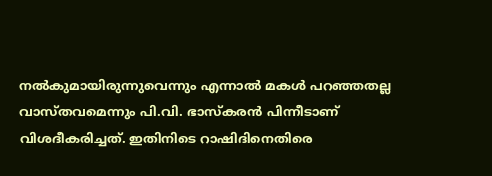നല്‍കുമായിരുന്നുവെന്നും എന്നാല്‍ മകള്‍ പറഞ്ഞതല്ല വാസ്തവമെന്നും പി.വി. ഭാസ്കരന്‍ പിന്നീടാണ് വിശദീകരിച്ചത്. ഇതിനിടെ റാഷിദിനെതിരെ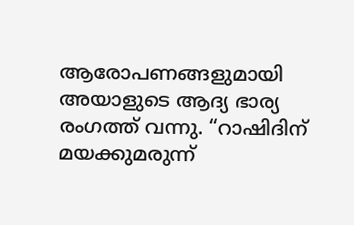ആരോപണങ്ങളുമായി അയാളുടെ ആദ്യ ഭാര്യ രംഗത്ത് വന്നു. “റാഷിദിന് മയക്കുമരുന്ന്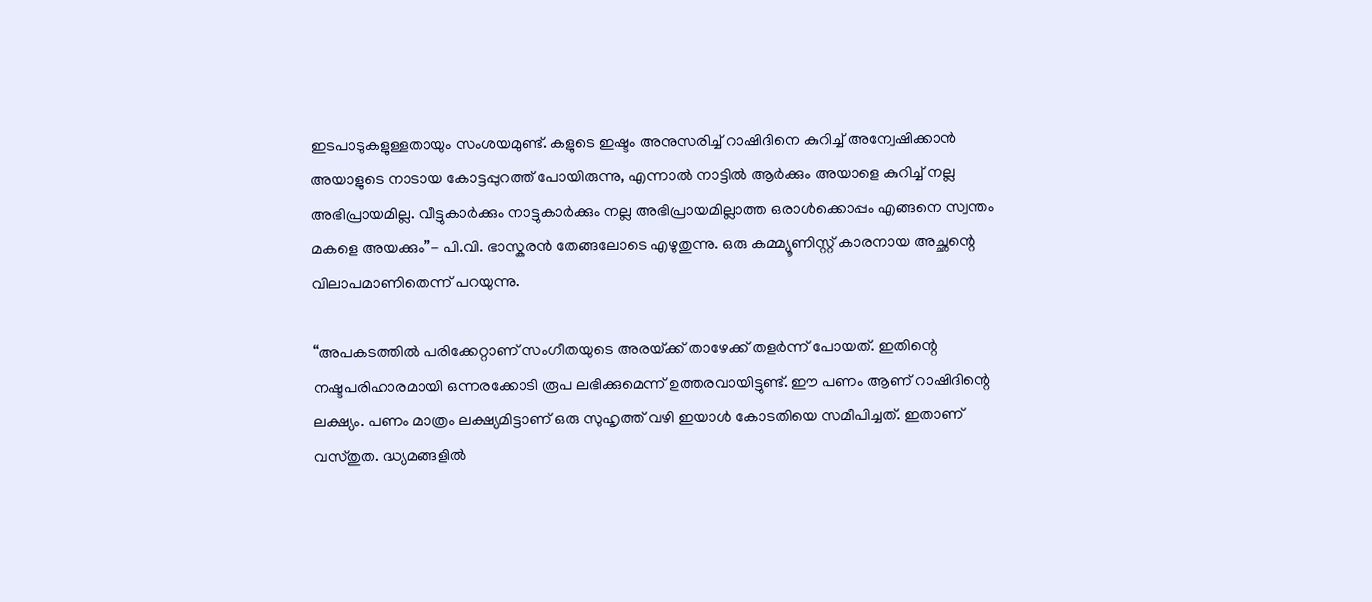ഇടപാടുകളുള്ളതായും സംശയമുണ്ട്. കളുടെ ഇഷ്ടം അനുസരിച്ച് റാഷിദിനെ കുറിച്ച് അന്വേഷിക്കാന്‍ അയാളുടെ നാടായ കോട്ടപ്പുറത്ത് പോയിരുന്നു, എന്നാല്‍ നാട്ടില്‍ ആര്‍ക്കും അയാളെ കുറിച്ച് നല്ല അഭിപ്രായമില്ല. വീട്ടുകാര്‍ക്കും നാട്ടുകാര്‍ക്കും നല്ല അഭിപ്രായമില്ലാത്ത ഒരാള്‍ക്കൊപ്പം എങ്ങനെ സ്വന്തം മകളെ അയക്കും”- പി.വി. ഭാസ്കരന്‍ തേങ്ങലോടെ എഴുതുന്നു. ഒരു കമ്മ്യൂണിസ്റ്റ്‌ കാരനായ അച്ഛന്റെ വിലാപമാണിതെന്ന് പറയുന്നു.

“അപകടത്തില്‍ പരിക്കേറ്റാണ് സംഗീതയുടെ അരയ്‌ക്ക് താഴേക്ക് തളര്‍ന്ന് പോയത്. ഇതിന്റെ നഷ്ടപരിഹാരമായി ഒന്നരക്കോടി രൂപ ലഭിക്കുമെന്ന് ഉത്തരവായിട്ടുണ്ട്. ഈ പണം ആണ് റാഷിദിന്റെ ലക്ഷ്യം. പണം മാത്രം ലക്ഷ്യമിട്ടാണ് ഒരു സുഹൃത്ത് വഴി ഇയാള്‍ കോടതിയെ സമീപിച്ചത്. ഇതാണ് വസ്തുത. ദ്ധ്യമങ്ങളില്‍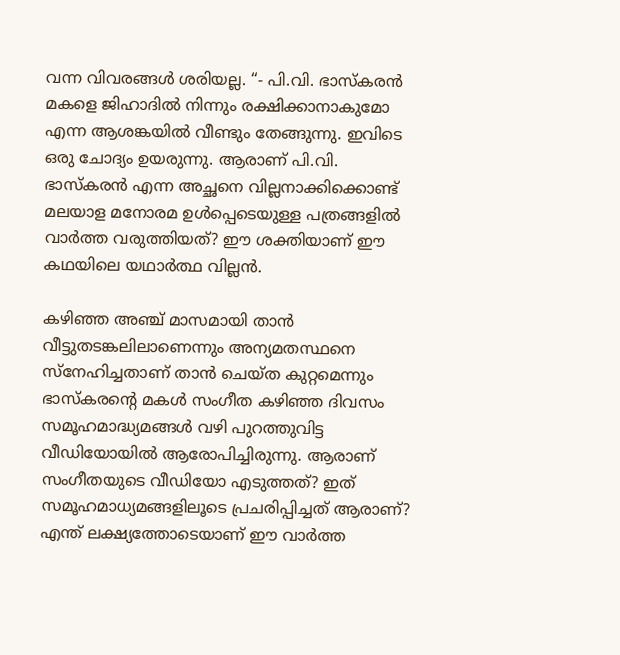വന്ന വിവരങ്ങള്‍ ശരിയല്ല. “- പി.വി. ഭാസ്കരന്‍ മകളെ ജിഹാദില്‍ നിന്നും രക്ഷിക്കാനാകുമോ എന്ന ആശങ്കയില്‍ വീണ്ടും തേങ്ങുന്നു. ഇവിടെ ഒരു ചോദ്യം ഉയരുന്നു. ആരാണ് പി.വി. ഭാസ്കരന്‍ എന്ന അച്ഛനെ വില്ലനാക്കിക്കൊണ്ട് മലയാള മനോരമ ഉള്‍പ്പെടെയുള്ള പത്രങ്ങളില്‍ വാര്‍ത്ത വരുത്തിയത്? ഈ ശക്തിയാണ് ഈ കഥയിലെ യഥാര്‍ത്ഥ വില്ലന്‍.

കഴിഞ്ഞ അഞ്ച് മാസമായി താന്‍ വീട്ടുതടങ്കലിലാണെന്നും അന്യമതസ്ഥനെ സ്‌നേഹിച്ചതാണ് താന്‍ ചെയ്ത കുറ്റമെന്നും ഭാസ്‌കരന്റെ മകള്‍ സംഗീത കഴിഞ്ഞ ദിവസം സമൂഹമാദ്ധ്യമങ്ങള്‍ വഴി പുറത്തുവിട്ട വീഡിയോയില്‍ ആരോപിച്ചിരുന്നു. ആരാണ് സംഗീതയുടെ വീഡിയോ എടുത്തത്? ഇത് സമൂഹമാധ്യമങ്ങളിലൂടെ പ്രചരിപ്പിച്ചത് ആരാണ്? എന്ത് ലക്ഷ്യത്തോടെയാണ് ഈ വാര്‍ത്ത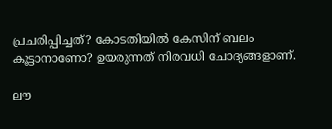പ്രചരിപ്പിച്ചത്? കോടതിയില്‍ കേസിന് ബലം കൂട്ടാനാണോ? ഉയരുന്നത് നിരവധി ചോദ്യങ്ങളാണ്.

ലൗ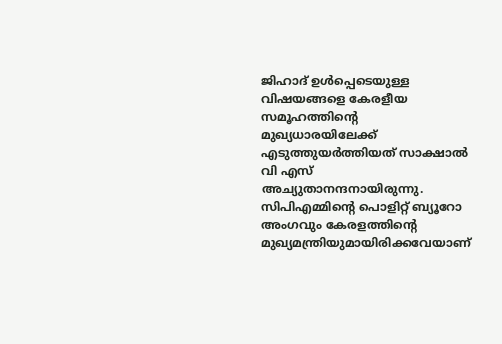ജിഹാദ് ഉള്‍പ്പെടെയുള്ള വിഷയങ്ങളെ കേരളീയ സമൂഹത്തിന്റെ മുഖ്യധാരയിലേക്ക് എടുത്തുയര്‍ത്തിയത് സാക്ഷാല്‍ വി എസ് അച്യുതാനന്ദനായിരുന്നു. സിപിഎമ്മിന്റെ പൊളിറ്റ് ബ്യൂറോ അംഗവും കേരളത്തിന്റെ മുഖ്യമന്ത്രിയുമായിരിക്കവേയാണ്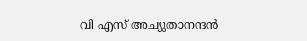വി എസ് അച്യുതാനന്ദന്‍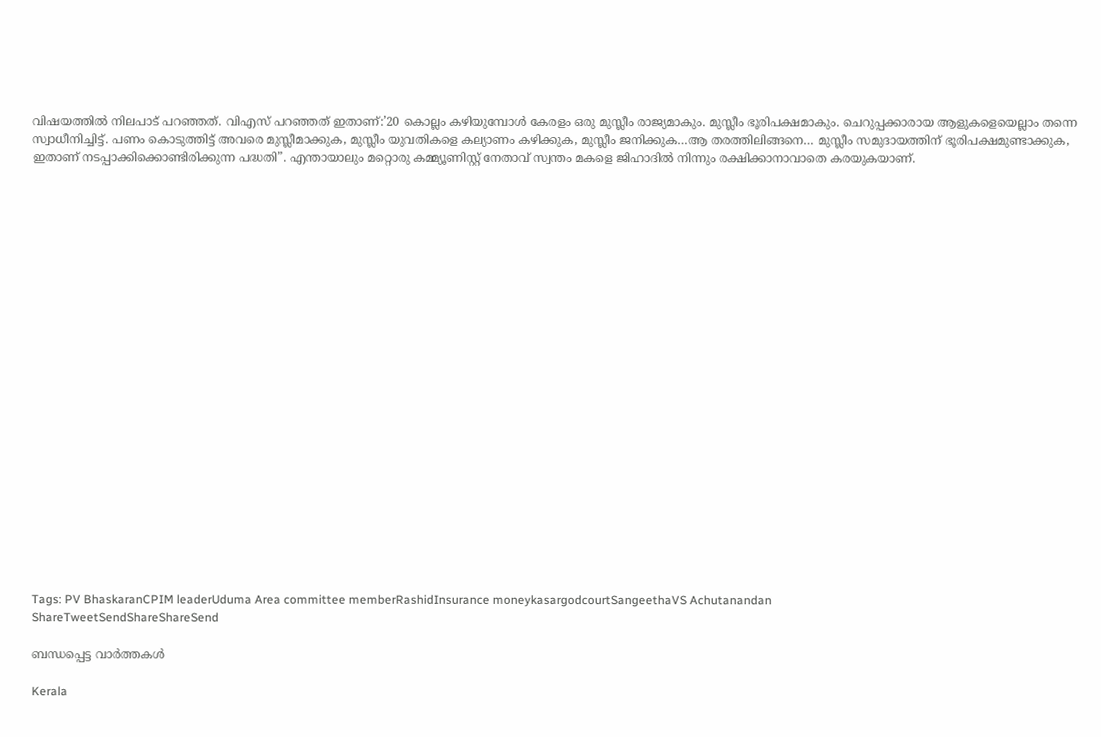വിഷയത്തില്‍ നിലപാട് പറഞ്ഞത്. വിഎസ് പറഞ്ഞത് ഇതാണ്:’20 കൊല്ലം കഴിയുമ്പോള്‍ കേരളം ഒരു മുസ്ലീം രാജ്യമാകും. മുസ്ലീം ഭൂരിപക്ഷമാകും. ചെറുപ്പക്കാരായ ആളുകളെയെല്ലാം തന്നെ സ്വാധീനിച്ചിട്ട്. പണം കൊടുത്തിട്ട് അവരെ മുസ്ലീമാക്കുക, മുസ്ലീം യുവതികളെ കല്യാണം കഴിക്കുക, മുസ്ലീം ജനിക്കുക…ആ തരത്തിലിങ്ങനെ… മുസ്ലീം സമുദായത്തിന് ഭൂരിപക്ഷമുണ്ടാക്കുക, ഇതാണ് നടപ്പാക്കിക്കൊണ്ടിരിക്കുന്ന പദ്ധതി”. എന്തായാലും മറ്റൊരു കമ്മ്യൂണിസ്റ്റ് നേതാവ് സ്വന്തം മകളെ ജിഹാദില്‍ നിന്നും രക്ഷിക്കാനാവാതെ കരയുകയാണ്.























Tags: PV BhaskaranCPIM leaderUduma Area committee memberRashidInsurance moneykasargodcourtSangeethaVS Achutanandan
ShareTweetSendShareShareSend

ബന്ധപ്പെട്ട വാര്‍ത്തകള്‍

Kerala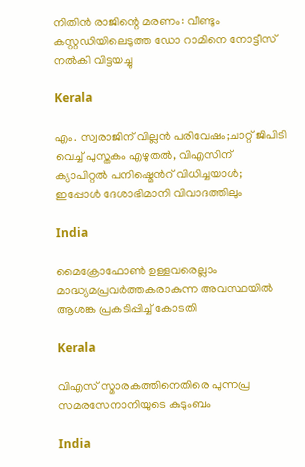നിതിന്‍ രാജിന്റെ മരണം: വീണ്ടും കസ്റ്റഡിയിലെടുത്ത ഡോ റാമിനെ നോട്ടീസ് നല്‍കി വിട്ടയച്ചു

Kerala

എം. സ്വരാജിന് വില്ലന്‍ പരിവേഷം;ചാറ്റ് ജിപിടി വെച്ച് പുസ്തകം എഴുതല്‍, വിഎസിന് ക്യാപിറ്റല്‍ പനിഷ്മെന്‍റ് വിധിച്ചയാള്‍; ഇപ്പോള്‍ ദേശാഭിമാനി വിവാദത്തിലും

India

മൈക്രോഫോണ്‍ ഉള്ളവരെല്ലാം മാദ്ധ്യമപ്രവര്‍ത്തകരാകുന്ന അവസ്ഥയില്‍ ആശങ്ക പ്രകടിപ്പിച്ച് കോടതി

Kerala

വിഎസ് സ്മാരകത്തിനെതിരെ പുന്നപ്ര സമരസേനാനിയുടെ കുടുംബം

India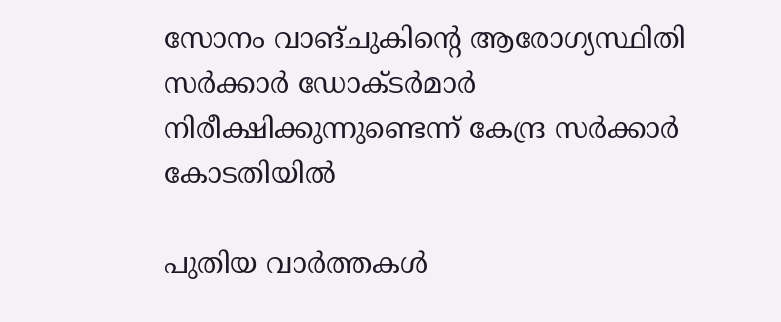സോനം വാങ്ചുകിന്റെ ആരോഗ്യസ്ഥിതി സര്‍ക്കാര്‍ ഡോക്ടര്‍മാര്‍ നിരീക്ഷിക്കുന്നുണ്ടെന്ന് കേന്ദ്ര സര്‍ക്കാര്‍ കോടതിയില്‍

പുതിയ വാര്‍ത്തകള്‍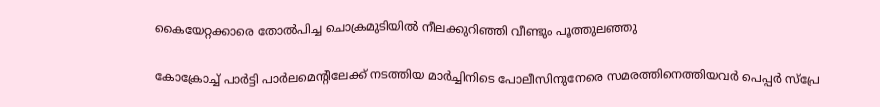കൈയേറ്റക്കാരെ തോല്‍പിച്ച ചൊക്രമുടിയില്‍ നീലക്കുറിഞ്ഞി വീണ്ടും പൂത്തുലഞ്ഞു

കോക്രോച്ച് പാര്‍ട്ടി പാര്‍ലമെന്റിലേക്ക് നടത്തിയ മാര്‍ച്ചിനിടെ പോലീസിനുനേരെ സമരത്തിനെത്തിയവര്‍ പെപ്പര്‍ സ്പ്രേ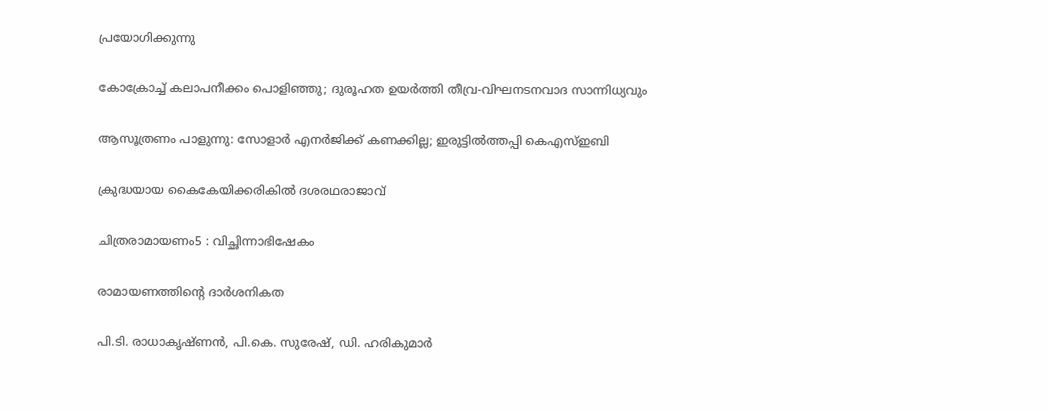പ്രയോഗിക്കുന്നു

കോക്രോച്ച് കലാപനീക്കം പൊളിഞ്ഞു; ദുരൂഹത ഉയര്‍ത്തി തീവ്ര-വിഘനടനവാദ സാന്നിധ്യവും

ആസൂത്രണം പാളുന്നു: സോളാര്‍ എനര്‍ജിക്ക് കണക്കില്ല; ഇരുട്ടില്‍ത്തപ്പി കെഎസ്ഇബി

ക്രുദ്ധയായ കൈകേയിക്കരികില്‍ ദശരഥരാജാവ്‌

ചിത്രരാമായണം5 : വിച്ഛിന്നാഭിഷേകം

രാമായണത്തിന്റെ ദാര്‍ശനികത

പി.ടി. രാധാകൃഷ്ണന്‍, പി.കെ. സുരേഷ്, ഡി. ഹരികുമാര്‍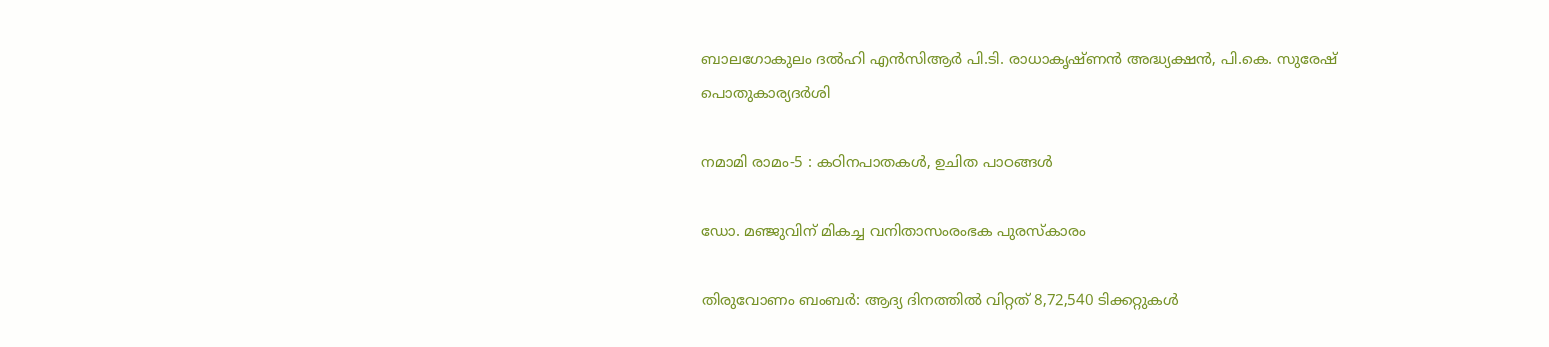ബാലഗോകുലം ദല്‍ഹി എന്‍സിആര്‍ പി.ടി. രാധാകൃഷ്ണന്‍ അദ്ധ്യക്ഷന്‍, പി.കെ. സുരേഷ് പൊതുകാര്യദര്‍ശി

നമാമി രാമം-5 : കഠിനപാതകള്‍, ഉചിത പാഠങ്ങള്‍

ഡോ. മഞ്ജുവിന് മികച്ച വനിതാസംരംഭക പുരസ്‌കാരം

തിരുവോണം ബംബര്‍: ആദ്യ ദിനത്തില്‍ വിറ്റത് 8,72,540 ടിക്കറ്റുകള്‍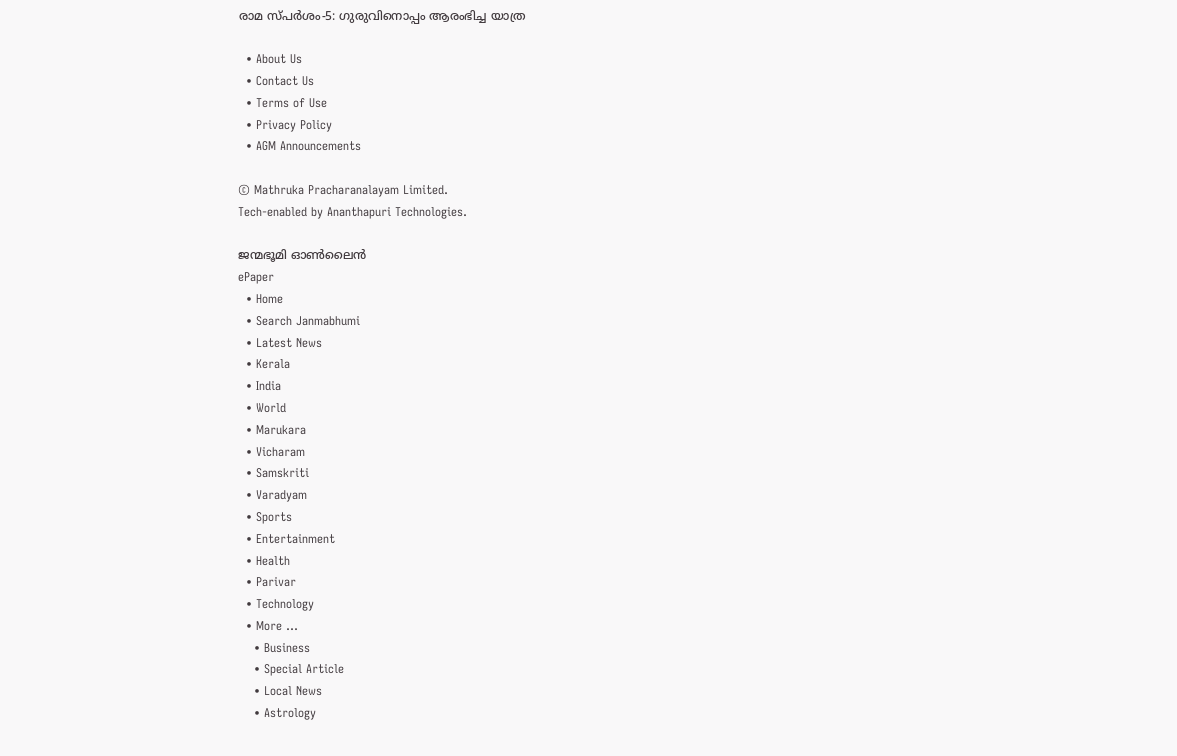രാമ സ്പര്‍ശം-5: ഗുരുവിനൊപ്പം ആരംഭിച്ച യാത്ര

  • About Us
  • Contact Us
  • Terms of Use
  • Privacy Policy
  • AGM Announcements

© Mathruka Pracharanalayam Limited.
Tech-enabled by Ananthapuri Technologies.

ജന്മഭൂമി ഓണ്‍ലൈന്‍
ePaper
  • Home
  • Search Janmabhumi
  • Latest News
  • Kerala
  • India
  • World
  • Marukara
  • Vicharam
  • Samskriti
  • Varadyam
  • Sports
  • Entertainment
  • Health
  • Parivar
  • Technology
  • More …
    • Business
    • Special Article
    • Local News
    • Astrology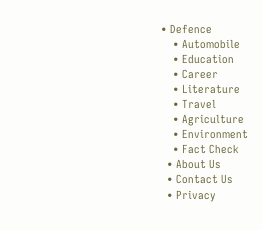• Defence
    • Automobile
    • Education
    • Career
    • Literature
    • Travel
    • Agriculture
    • Environment
    • Fact Check
  • About Us
  • Contact Us
  • Privacy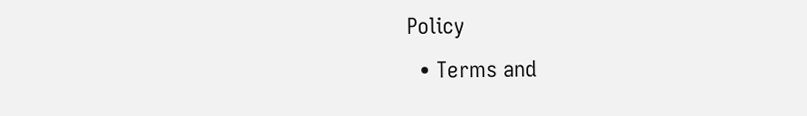Policy
  • Terms and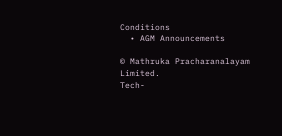Conditions
  • AGM Announcements

© Mathruka Pracharanalayam Limited.
Tech-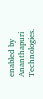enabled by Ananthapuri Technologies.